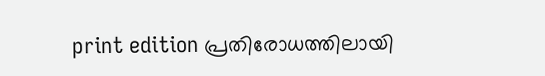print edition പ്രതിരോധത്തിലായി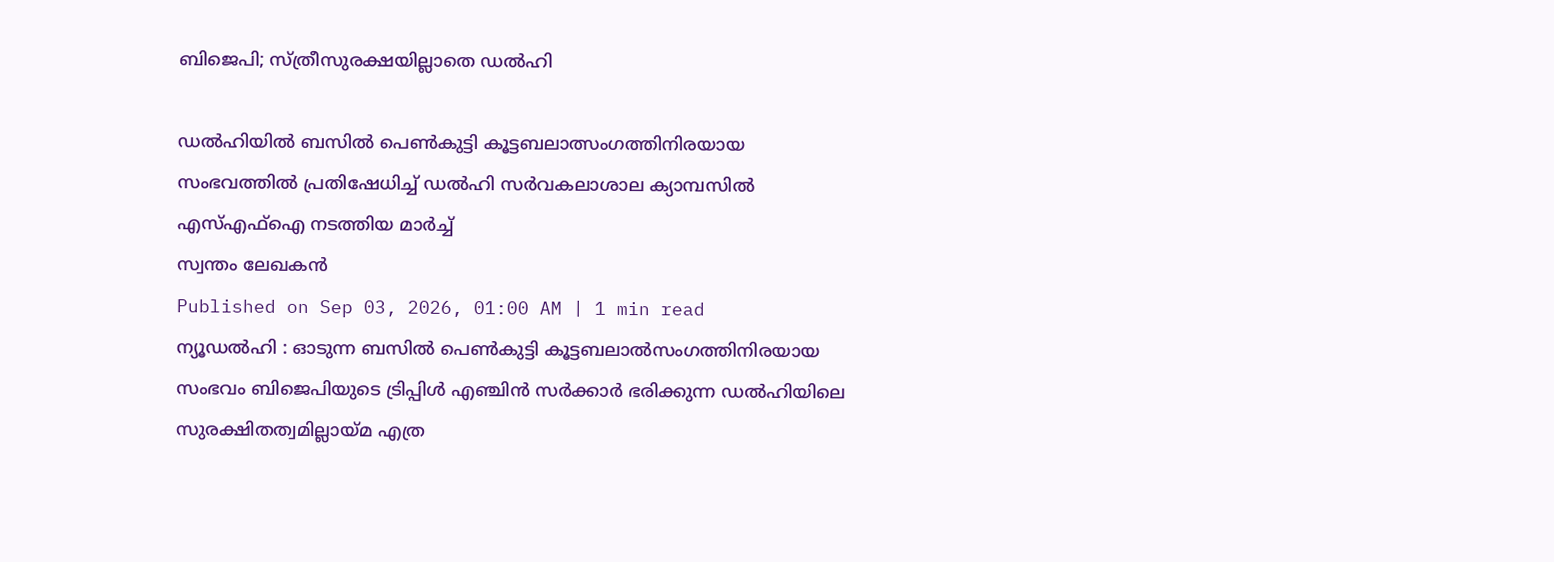ബിജെപി; സ്ത്രീസുരക്ഷയില്ലാതെ ഡൽഹി

ഡൽഹിയിൽ ബസിൽ പെൺകുട്ടി കൂട്ടബലാത്സംഗത്തിനിരയായ സംഭവത്തിൽ പ്രതിഷേധിച്ച് ഡൽഹി സർവകലാശാല ക്യാമ്പസിൽ എസ്എഫ്ഐ നടത്തിയ മാർച്ച്
സ്വന്തം ലേഖകൻ
Published on Sep 03, 2026, 01:00 AM | 1 min read
ന്യൂഡൽഹി : ഓടുന്ന ബസിൽ പെൺകുട്ടി കൂട്ടബലാൽസംഗത്തിനിരയായ സംഭവം ബിജെപിയുടെ ട്രിപ്പിൾ എഞ്ചിൻ സർക്കാർ ഭരിക്കുന്ന ഡൽഹിയിലെ സുരക്ഷിതത്വമില്ലായ്മ എത്ര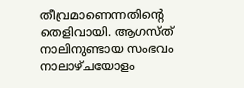തീവ്രമാണെന്നതിന്റെ തെളിവായി. ആഗസ്ത് നാലിനുണ്ടായ സംഭവം നാലാഴ്ചയോളം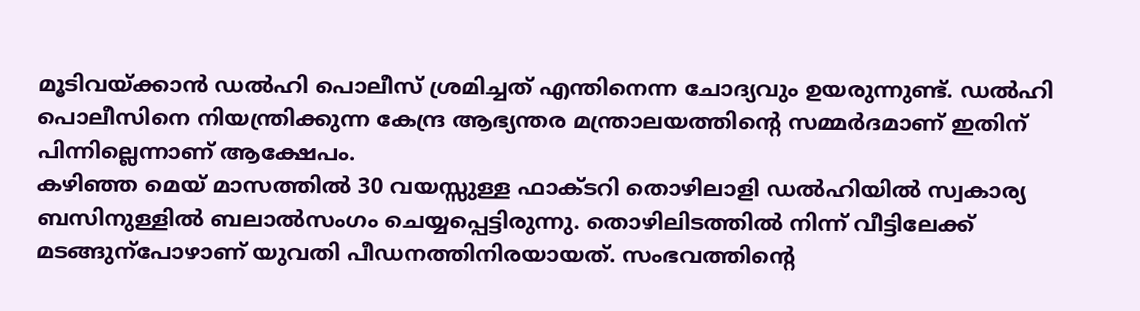മൂടിവയ്ക്കാൻ ഡൽഹി പൊലീസ് ശ്രമിച്ചത് എന്തിനെന്ന ചോദ്യവും ഉയരുന്നുണ്ട്. ഡൽഹി പൊലീസിനെ നിയന്ത്രിക്കുന്ന കേന്ദ്ര ആഭ്യന്തര മന്ത്രാലയത്തിന്റെ സമ്മർദമാണ് ഇതിന് പിന്നില്ലെന്നാണ് ആക്ഷേപം.
കഴിഞ്ഞ മെയ് മാസത്തിൽ 30 വയസ്സുള്ള ഫാക്ടറി തൊഴിലാളി ഡൽഹിയിൽ സ്വകാര്യ ബസിനുള്ളിൽ ബലാൽസംഗം ചെയ്യപ്പെട്ടിരുന്നു. തൊഴിലിടത്തിൽ നിന്ന് വീട്ടിലേക്ക് മടങ്ങുന്പോഴാണ് യുവതി പീഡനത്തിനിരയായത്. സംഭവത്തിന്റെ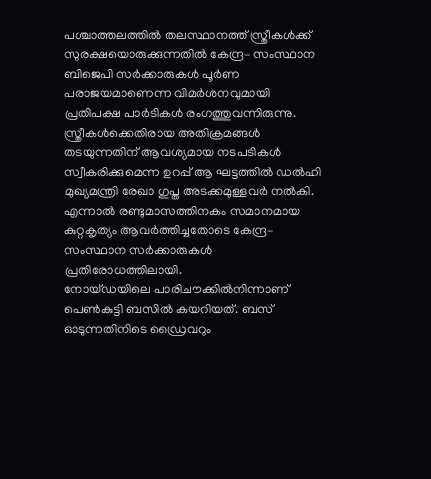പശ്ചാത്തലത്തിൽ തലസ്ഥാനത്ത് സ്ത്രീകൾക്ക് സുരക്ഷയൊരുക്കുന്നതിൽ കേന്ദ്ര– സംസ്ഥാന ബിജെപി സർക്കാരുകൾ പൂർണ പരാജയമാണെന്ന വിമർശനവുമായി പ്രതിപക്ഷ പാർടികൾ രംഗത്തുവന്നിരുന്നു. സ്ത്രീകൾക്കെതിരായ അതിക്രമങ്ങൾ തടയുന്നതിന് ആവശ്യമായ നടപടികൾ സ്വീകരിക്കുമെന്ന ഉറപ്പ് ആ ഘട്ടത്തിൽ ഡൽഹി മുഖ്യമന്ത്രി രേഖാ ഗുപ്ത അടക്കമുള്ളവർ നൽകി. എന്നാൽ രണ്ടുമാസത്തിനകം സമാനമായ കുറ്റകൃത്യം ആവർത്തിച്ചതോടെ കേന്ദ്ര– സംസ്ഥാന സർക്കാരുകൾ പ്രതിരോധത്തിലായി.
നോയ്ഡയിലെ പാരിചൗക്കിൽനിന്നാണ് പെൺകുട്ടി ബസിൽ കയറിയത്. ബസ് ഓടുന്നതിനിടെ ഡ്രൈവറും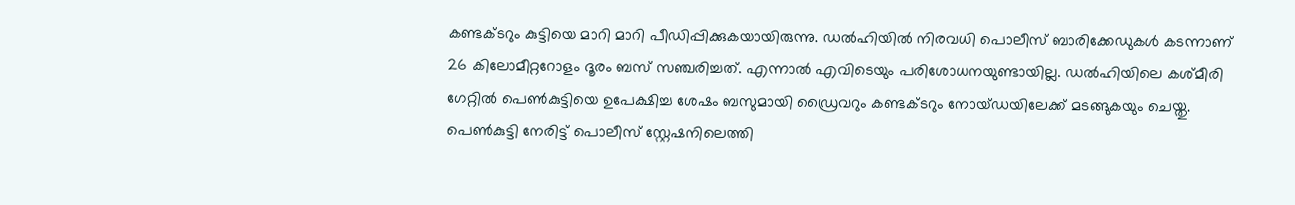കണ്ടക്ടറും കുട്ടിയെ മാറി മാറി പീഡിപ്പിക്കുകയായിരുന്നു. ഡൽഹിയിൽ നിരവധി പൊലീസ് ബാരിക്കേഡുകൾ കടന്നാണ് 26 കിലോമീറ്ററോളം ദൂരം ബസ് സഞ്ചരിച്ചത്. എന്നാൽ എവിടെയും പരിശോധനയുണ്ടായില്ല. ഡൽഹിയിലെ കശ്മീരി ഗേറ്റിൽ പെൺകുട്ടിയെ ഉപേക്ഷിച്ച ശേഷം ബസുമായി ഡ്രൈവറും കണ്ടക്ടറും നോയ്ഡയിലേക്ക് മടങ്ങുകയും ചെയ്തു. പെൺകുട്ടി നേരിട്ട് പൊലീസ് സ്റ്റേഷനിലെത്തി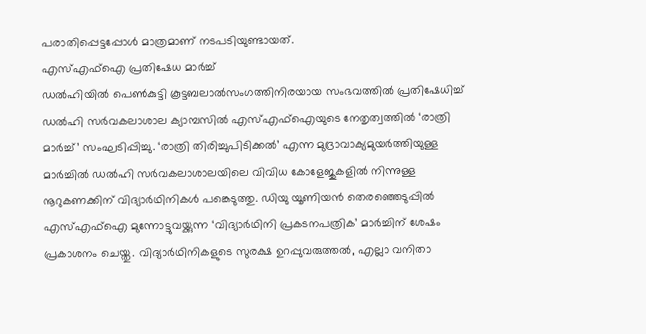പരാതിപ്പെട്ടപ്പോൾ മാത്രമാണ് നടപടിയുണ്ടായത്.
എസ്എഫ്ഐ പ്രതിഷേധ മാർച്ച്
ഡൽഹിയിൽ പെൺകുട്ടി കൂട്ടബലാൽസംഗത്തിനിരയായ സംഭവത്തിൽ പ്രതിഷേധിച്ച് ഡൽഹി സർവകലാശാല ക്യാമ്പസിൽ എസ്എഫ്ഐയുടെ നേതൃത്വത്തിൽ ‘രാത്രി മാർച്ച്’ സംഘടിപ്പിച്ചു. ‘രാത്രി തിരിച്ചുപിടിക്കൽ’ എന്ന മുദ്രാവാക്യമുയർത്തിയുള്ള മാർച്ചിൽ ഡൽഹി സർവകലാശാലയിലെ വിവിധ കോളേജുകളിൽ നിന്നുള്ള നൂറുകണക്കിന് വിദ്യാർഥിനികൾ പങ്കെടുത്തു. ഡിയു യൂണിയൻ തെരഞ്ഞെടുപ്പിൽ എസ്എഫ്ഐ മുന്നോട്ടുവയ്ക്കുന്ന ‘വിദ്യാർഥിനി പ്രകടനപത്രിക’ മാർച്ചിന് ശേഷം പ്രകാശനം ചെയ്തു. വിദ്യാർഥിനികളുടെ സുരക്ഷ ഉറപ്പുവരുത്തൽ, എല്ലാ വനിതാ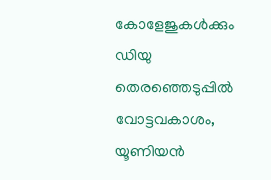കോളേജുകൾക്കും ഡിയു തെരഞ്ഞെടുപ്പിൽ വോട്ടവകാശം, യൂണിയൻ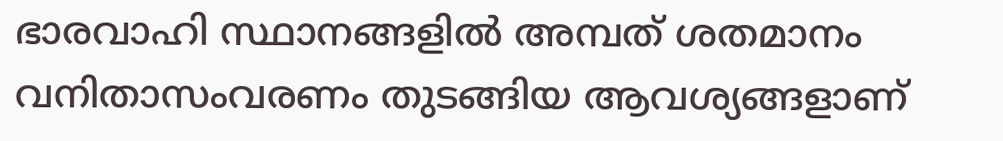ഭാരവാഹി സ്ഥാനങ്ങളിൽ അമ്പത് ശതമാനം വനിതാസംവരണം തുടങ്ങിയ ആവശ്യങ്ങളാണ്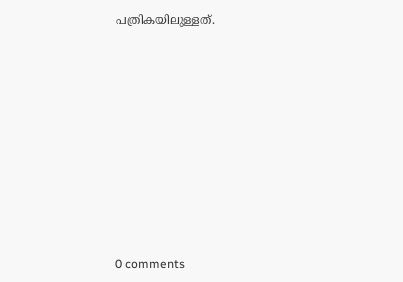പത്രികയിലുള്ളത്.










0 comments